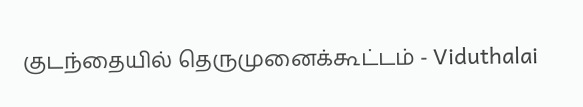குடந்தையில் தெருமுனைக்கூட்டம் - Viduthalai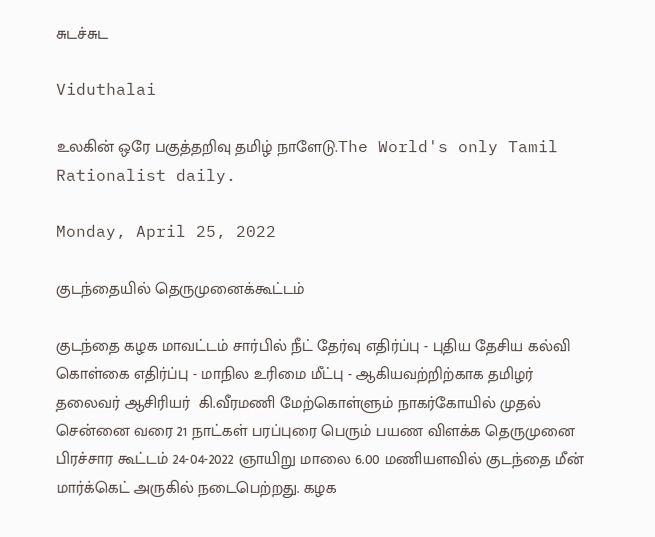சுடச்சுட

Viduthalai

உலகின் ஒரே பகுத்தறிவு தமிழ் நாளேடு.The World's only Tamil Rationalist daily.

Monday, April 25, 2022

குடந்தையில் தெருமுனைக்கூட்டம்

குடந்தை கழக மாவட்டம் சார்பில் நீட் தேர்வு எதிர்ப்பு - புதிய தேசிய கல்வி கொள்கை எதிர்ப்பு - மாநில உரிமை மீட்பு - ஆகியவற்றிற்காக தமிழர் தலைவர் ஆசிரியர்  கி.வீரமணி மேற்கொள்ளும் நாகர்கோயில் முதல் சென்னை வரை 21 நாட்கள் பரப்புரை பெரும் பயண விளக்க தெருமுனை பிரச்சார கூட்டம் 24-04-2022 ஞாயிறு மாலை 6.00 மணியளவில் குடந்தை மீன் மார்க்கெட் அருகில் நடைபெற்றது. கழக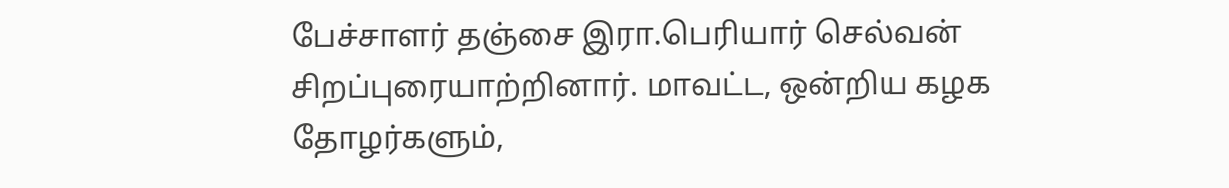பேச்சாளர் தஞ்சை இரா.பெரியார் செல்வன் சிறப்புரையாற்றினார். மாவட்ட, ஒன்றிய கழக தோழர்களும்,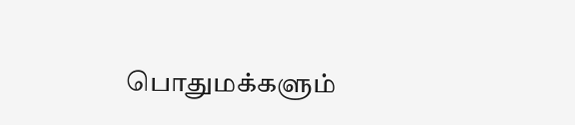பொதுமக்களும்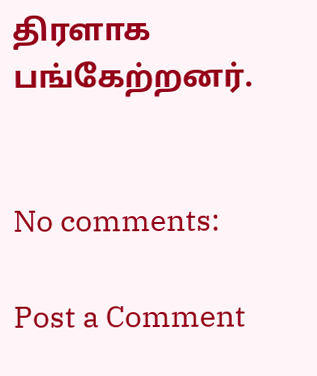திரளாக பங்கேற்றனர்.


No comments:

Post a Comment